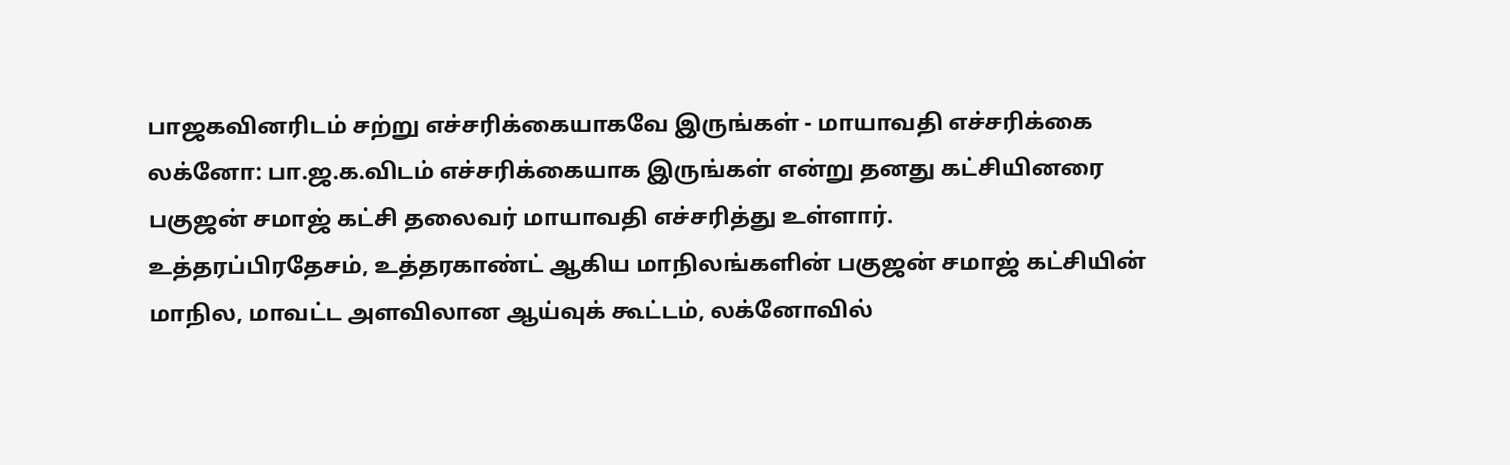பாஜகவினரிடம் சற்று எச்சரிக்கையாகவே இருங்கள் - மாயாவதி எச்சரிக்கை
லக்னோ: பா.ஜ.க.விடம் எச்சரிக்கையாக இருங்கள் என்று தனது கட்சியினரை பகுஜன் சமாஜ் கட்சி தலைவர் மாயாவதி எச்சரித்து உள்ளார்.
உத்தரப்பிரதேசம், உத்தரகாண்ட் ஆகிய மாநிலங்களின் பகுஜன் சமாஜ் கட்சியின் மாநில, மாவட்ட அளவிலான ஆய்வுக் கூட்டம், லக்னோவில்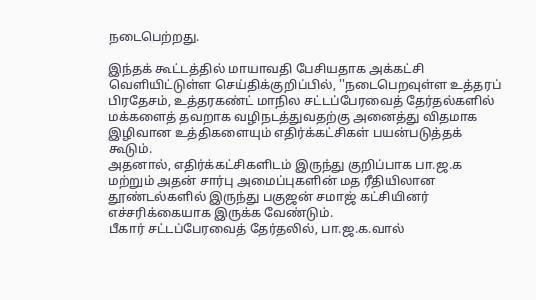நடைபெற்றது.

இந்தக் கூட்டத்தில் மாயாவதி பேசியதாக அக்கட்சி வெளியிட்டுள்ள செய்திக்குறிப்பில், ''நடைபெறவுள்ள உத்தரப் பிரதேசம், உத்தரகண்ட் மாநில சட்டப்பேரவைத் தேர்தல்களில் மக்களைத் தவறாக வழிநடத்துவதற்கு அனைத்து விதமாக இழிவான உத்திகளையும் எதிர்க்கட்சிகள் பயன்படுத்தக் கூடும்.
அதனால், எதிர்க்கட்சிகளிடம் இருந்து குறிப்பாக பா.ஜ.க மற்றும் அதன் சார்பு அமைப்புகளின் மத ரீதியிலான தூண்டல்களில் இருந்து பகுஜன் சமாஜ் கட்சியினர் எச்சரிக்கையாக இருக்க வேண்டும்.
பீகார் சட்டப்பேரவைத் தேர்தலில், பா.ஜ.க.வால்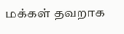மக்கள் தவறாக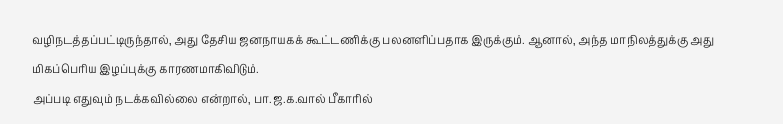வழிநடத்தப்பட்டிருந்தால், அது தேசிய ஜனநாயகக் கூட்டணிக்கு பலனளிப்பதாக இருக்கும். ஆனால், அந்த மாநிலத்துக்கு அது மிகப்பெரிய இழப்புக்கு காரணமாகிவிடும்.
அப்படி எதுவும் நடக்கவில்லை என்றால், பா.ஜ.க.வால் பீகாரில்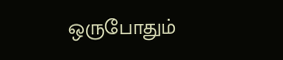ஒருபோதும்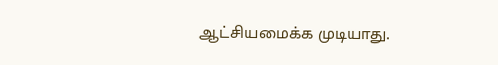ஆட்சியமைக்க முடியாது.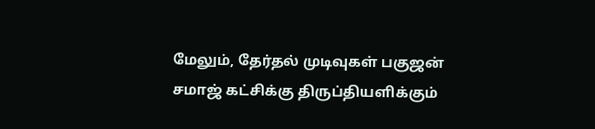மேலும், தேர்தல் முடிவுகள் பகுஜன் சமாஜ் கட்சிக்கு திருப்தியளிக்கும்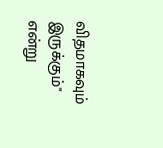விதமாகவும் இருக்கும்" என்று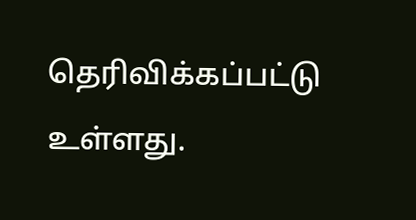தெரிவிக்கப்பட்டு உள்ளது.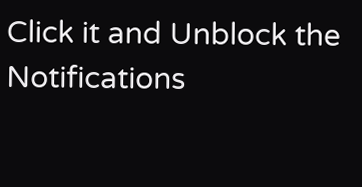Click it and Unblock the Notifications